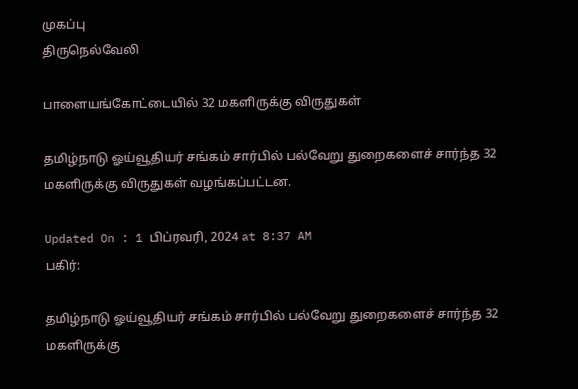முகப்பு
திருநெல்வேலி

பாளையங்கோட்டையில் 32 மகளிருக்கு விருதுகள்

தமிழ்நாடு ஓய்வூதியர் சங்கம் சார்பில் பல்வேறு துறைகளைச் சார்ந்த 32 மகளிருக்கு விருதுகள் வழங்கப்பட்டன.

Updated On : 1 பிப்ரவரி, 2024 at 8:37 AM
பகிர்:

தமிழ்நாடு ஓய்வூதியர் சங்கம் சார்பில் பல்வேறு துறைகளைச் சார்ந்த 32 மகளிருக்கு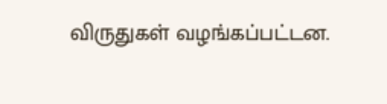விருதுகள் வழங்கப்பட்டன.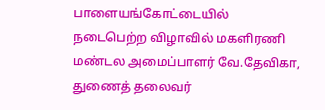பாளையங்கோட்டையில் நடைபெற்ற விழாவில் மகளிரணி மண்டல அமைப்பாளர் வே.தேவிகா, துணைத் தலைவர்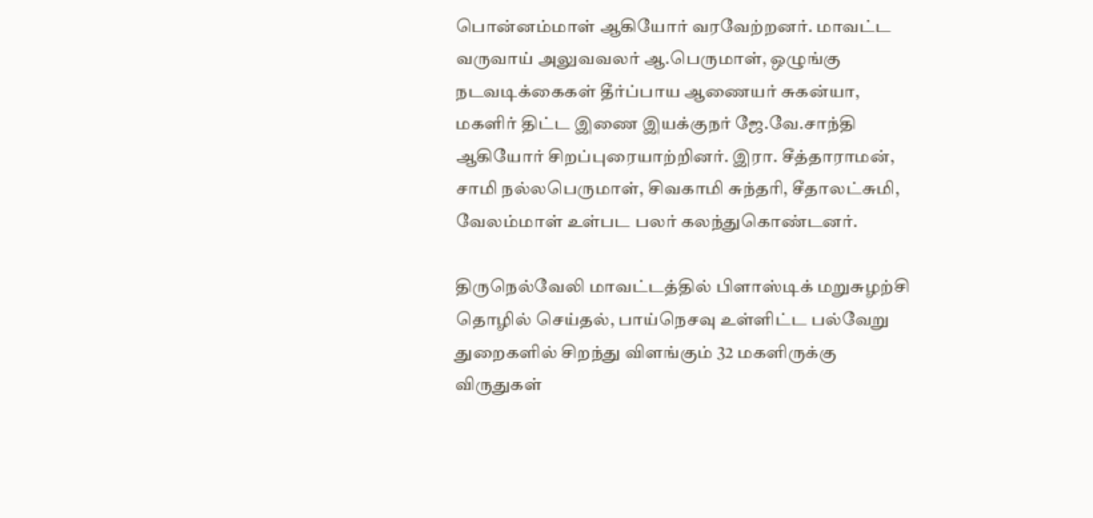பொன்னம்மாள் ஆகியோர் வரவேற்றனர். மாவட்ட வருவாய் அலுவவலர் ஆ.பெருமாள், ஒழுங்கு நடவடிக்கைகள் தீர்ப்பாய ஆணையர் சுகன்யா, மகளிர் திட்ட இணை இயக்குநர் ஜே.வே.சாந்தி ஆகியோர் சிறப்புரையாற்றினர். இரா. சீத்தாராமன், சாமி நல்லபெருமாள், சிவகாமி சுந்தரி, சீதாலட்சுமி, வேலம்மாள் உள்பட பலர் கலந்துகொண்டனர்.

திருநெல்வேலி மாவட்டத்தில் பிளாஸ்டிக் மறுசுழற்சி தொழில் செய்தல், பாய்நெசவு உள்ளிட்ட பல்வேறு துறைகளில் சிறந்து விளங்கும் 32 மகளிருக்கு விருதுகள்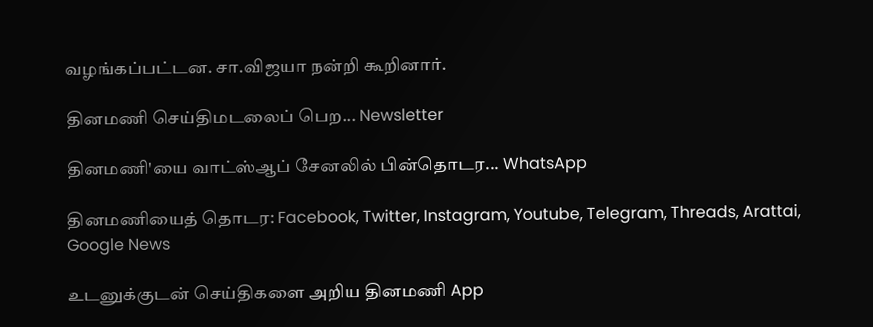வழங்கப்பட்டன. சா.விஜயா நன்றி கூறினார்.

தினமணி செய்திமடலைப் பெற... Newsletter

தினமணி'யை வாட்ஸ்ஆப் சேனலில் பின்தொடர... WhatsApp

தினமணியைத் தொடர: Facebook, Twitter, Instagram, Youtube, Telegram, Threads, Arattai, Google News

உடனுக்குடன் செய்திகளை அறிய தினமணி App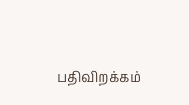பதிவிறக்கம்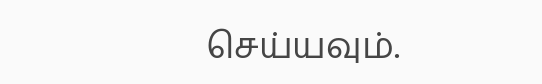செய்யவும்.